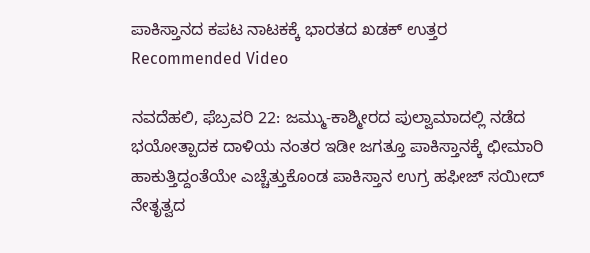ಪಾಕಿಸ್ತಾನದ ಕಪಟ ನಾಟಕಕ್ಕೆ ಭಾರತದ ಖಡಕ್ ಉತ್ತರ
Recommended Video

ನವದೆಹಲಿ, ಫೆಬ್ರವರಿ 22: ಜಮ್ಮು-ಕಾಶ್ಮೀರದ ಪುಲ್ವಾಮಾದಲ್ಲಿ ನಡೆದ ಭಯೋತ್ಪಾದಕ ದಾಳಿಯ ನಂತರ ಇಡೀ ಜಗತ್ತೂ ಪಾಕಿಸ್ತಾನಕ್ಕೆ ಛೀಮಾರಿ ಹಾಕುತ್ತಿದ್ದಂತೆಯೇ ಎಚ್ಚೆತ್ತುಕೊಂಡ ಪಾಕಿಸ್ತಾನ ಉಗ್ರ ಹಫೀಜ್ ಸಯೀದ್ ನೇತೃತ್ವದ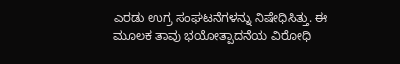ಎರಡು ಉಗ್ರ ಸಂಘಟನೆಗಳನ್ನು ನಿಷೇಧಿಸಿತ್ತು. ಈ ಮೂಲಕ ತಾವು ಭಯೋತ್ಪಾದನೆಯ ವಿರೋಧಿ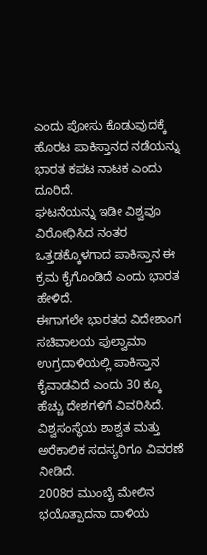ಎಂದು ಪೋಸು ಕೊಡುವುದಕ್ಕೆ ಹೊರಟ ಪಾಕಿಸ್ತಾನದ ನಡೆಯನ್ನು ಭಾರತ ಕಪಟ ನಾಟಕ ಎಂದು ದೂರಿದೆ.
ಘಟನೆಯನ್ನು ಇಡೀ ವಿಶ್ವವೂ ವಿರೋಧಿಸಿದ ನಂತರ ಒತ್ತಡಕ್ಕೊಳಗಾದ ಪಾಕಿಸ್ತಾನ ಈ ಕ್ರಮ ಕೈಗೊಂಡಿದೆ ಎಂದು ಭಾರತ ಹೇಳಿದೆ.
ಈಗಾಗಲೇ ಭಾರತದ ವಿದೇಶಾಂಗ ಸಚಿವಾಲಯ ಪುಲ್ವಾಮಾ ಉಗ್ರದಾಳಿಯಲ್ಲಿ ಪಾಕಿಸ್ತಾನ ಕೈವಾಡವಿದೆ ಎಂದು 30 ಕ್ಕೂ ಹೆಚ್ಚು ದೇಶಗಳಿಗೆ ವಿವರಿಸಿದೆ. ವಿಶ್ವಸಂಸ್ಥೆಯ ಶಾಶ್ವತ ಮತ್ತು ಅರೆಕಾಲಿಕ ಸದಸ್ಯರಿಗೂ ವಿವರಣೆ ನೀಡಿದೆ.
2008ರ ಮುಂಬೈ ಮೇಲಿನ ಭಯೊತ್ಪಾದನಾ ದಾಳಿಯ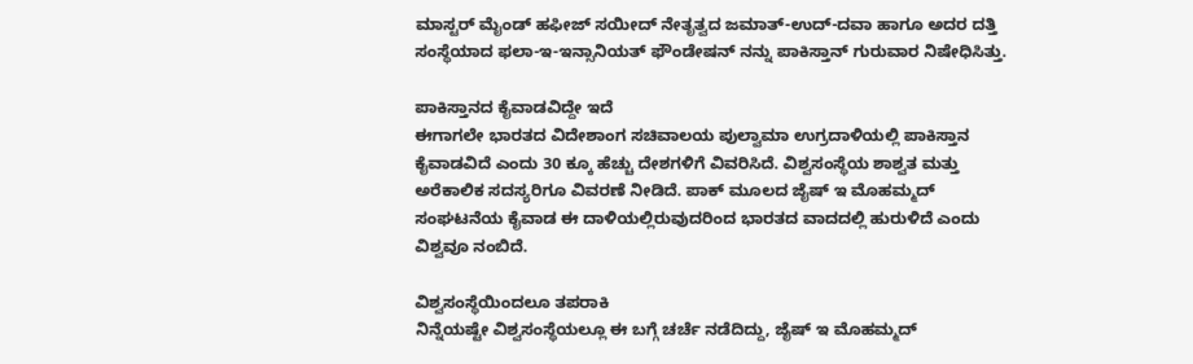ಮಾಸ್ಟರ್ ಮೈಂಡ್ ಹಫೀಜ್ ಸಯೀದ್ ನೇತೃತ್ವದ ಜಮಾತ್-ಉದ್-ದವಾ ಹಾಗೂ ಅದರ ದತ್ತಿ ಸಂಸ್ಥೆಯಾದ ಫಲಾ-ಇ-ಇನ್ಸಾನಿಯತ್ ಫೌಂಡೇಷನ್ ನನ್ನು ಪಾಕಿಸ್ತಾನ್ ಗುರುವಾರ ನಿಷೇಧಿಸಿತ್ತು.

ಪಾಕಿಸ್ತಾನದ ಕೈವಾಡವಿದ್ದೇ ಇದೆ
ಈಗಾಗಲೇ ಭಾರತದ ವಿದೇಶಾಂಗ ಸಚಿವಾಲಯ ಪುಲ್ವಾಮಾ ಉಗ್ರದಾಳಿಯಲ್ಲಿ ಪಾಕಿಸ್ತಾನ ಕೈವಾಡವಿದೆ ಎಂದು 30 ಕ್ಕೂ ಹೆಚ್ಚು ದೇಶಗಳಿಗೆ ವಿವರಿಸಿದೆ. ವಿಶ್ವಸಂಸ್ಥೆಯ ಶಾಶ್ವತ ಮತ್ತು ಅರೆಕಾಲಿಕ ಸದಸ್ಯರಿಗೂ ವಿವರಣೆ ನೀಡಿದೆ. ಪಾಕ್ ಮೂಲದ ಜೈಷ್ ಇ ಮೊಹಮ್ಮದ್ ಸಂಘಟನೆಯ ಕೈವಾಡ ಈ ದಾಳಿಯಲ್ಲಿರುವುದರಿಂದ ಭಾರತದ ವಾದದಲ್ಲಿ ಹುರುಳಿದೆ ಎಂದು ವಿಶ್ವವೂ ನಂಬಿದೆ.

ವಿಶ್ವಸಂಸ್ಥೆಯಿಂದಲೂ ತಪರಾಕಿ
ನಿನ್ನೆಯಷ್ಟೇ ವಿಶ್ವಸಂಸ್ಥೆಯಲ್ಲೂ ಈ ಬಗ್ಗೆ ಚರ್ಚೆ ನಡೆದಿದ್ದು, ಜೈಷ್ ಇ ಮೊಹಮ್ಮದ್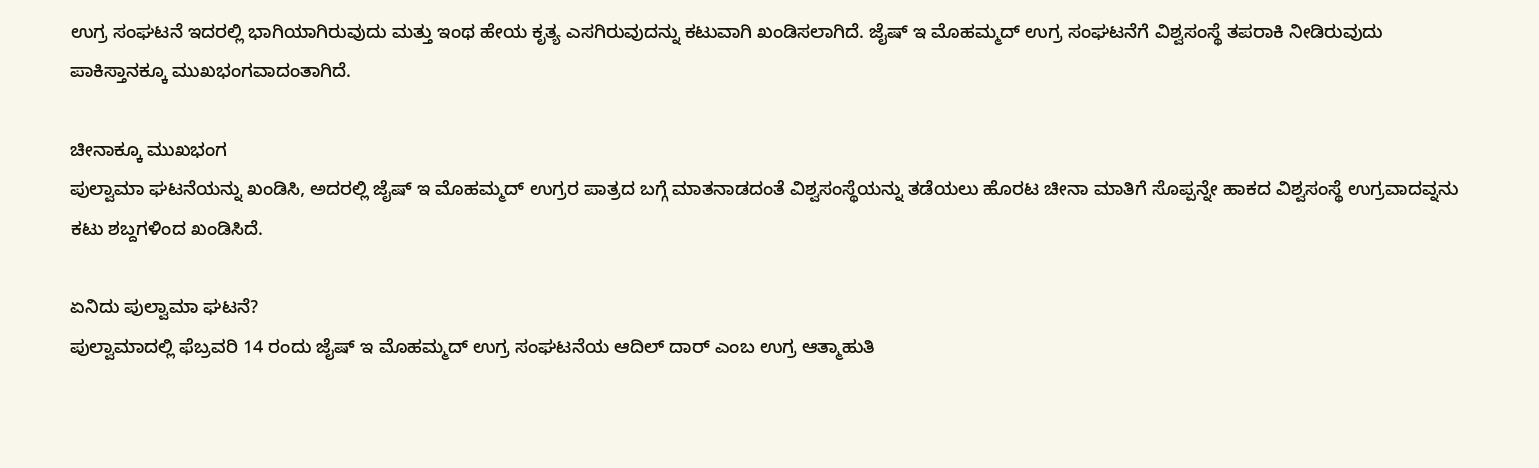ಉಗ್ರ ಸಂಘಟನೆ ಇದರಲ್ಲಿ ಭಾಗಿಯಾಗಿರುವುದು ಮತ್ತು ಇಂಥ ಹೇಯ ಕೃತ್ಯ ಎಸಗಿರುವುದನ್ನು ಕಟುವಾಗಿ ಖಂಡಿಸಲಾಗಿದೆ. ಜೈಷ್ ಇ ಮೊಹಮ್ಮದ್ ಉಗ್ರ ಸಂಘಟನೆಗೆ ವಿಶ್ವಸಂಸ್ಥೆ ತಪರಾಕಿ ನೀಡಿರುವುದು ಪಾಕಿಸ್ತಾನಕ್ಕೂ ಮುಖಭಂಗವಾದಂತಾಗಿದೆ.

ಚೀನಾಕ್ಕೂ ಮುಖಭಂಗ
ಪುಲ್ವಾಮಾ ಘಟನೆಯನ್ನು ಖಂಡಿಸಿ, ಅದರಲ್ಲಿ ಜೈಷ್ ಇ ಮೊಹಮ್ಮದ್ ಉಗ್ರರ ಪಾತ್ರದ ಬಗ್ಗೆ ಮಾತನಾಡದಂತೆ ವಿಶ್ವಸಂಸ್ಥೆಯನ್ನು ತಡೆಯಲು ಹೊರಟ ಚೀನಾ ಮಾತಿಗೆ ಸೊಪ್ಪನ್ನೇ ಹಾಕದ ವಿಶ್ವಸಂಸ್ಥೆ ಉಗ್ರವಾದವ್ನನು ಕಟು ಶಬ್ದಗಳಿಂದ ಖಂಡಿಸಿದೆ.

ಏನಿದು ಪುಲ್ವಾಮಾ ಘಟನೆ?
ಪುಲ್ವಾಮಾದಲ್ಲಿ ಫೆಬ್ರವರಿ 14 ರಂದು ಜೈಷ್ ಇ ಮೊಹಮ್ಮದ್ ಉಗ್ರ ಸಂಘಟನೆಯ ಆದಿಲ್ ದಾರ್ ಎಂಬ ಉಗ್ರ ಆತ್ಮಾಹುತಿ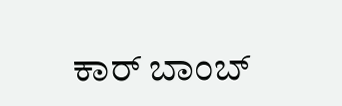ಕಾರ್ ಬಾಂಬ್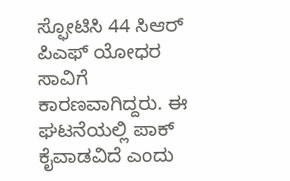ಸ್ಫೋಟಿಸಿ 44 ಸಿಆರ್ ಪಿಎಫ್ ಯೋಧರ ಸಾವಿಗೆ ಕಾರಣವಾಗಿದ್ದರು. ಈ ಘಟನೆಯಲ್ಲಿ ಪಾಕ್ ಕೈವಾಡವಿದೆ ಎಂದು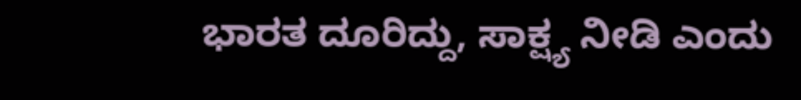ಭಾರತ ದೂರಿದ್ದು, ಸಾಕ್ಷ್ಯ ನೀಡಿ ಎಂದು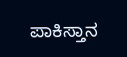ಪಾಕಿಸ್ತಾನ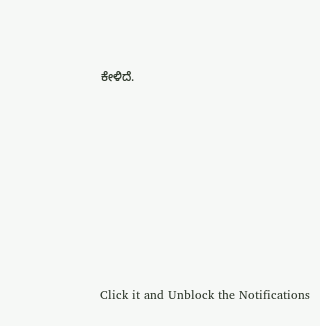ಕೇಳಿದೆ.












Click it and Unblock the Notifications